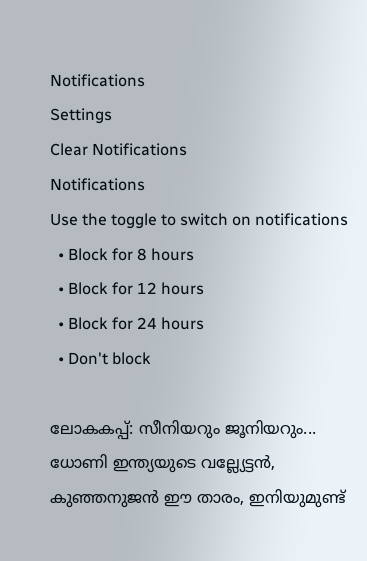Notifications
Settings
Clear Notifications
Notifications
Use the toggle to switch on notifications
  • Block for 8 hours
  • Block for 12 hours
  • Block for 24 hours
  • Don't block

ലോകകപ്പ്: സീനിയറും ജൂനിയറും... ധോണി ഇന്ത്യയുടെ വല്ല്യേട്ടന്‍, കുഞ്ഞനുജന്‍ ഈ താരം, ഇനിയുമുണ്ട്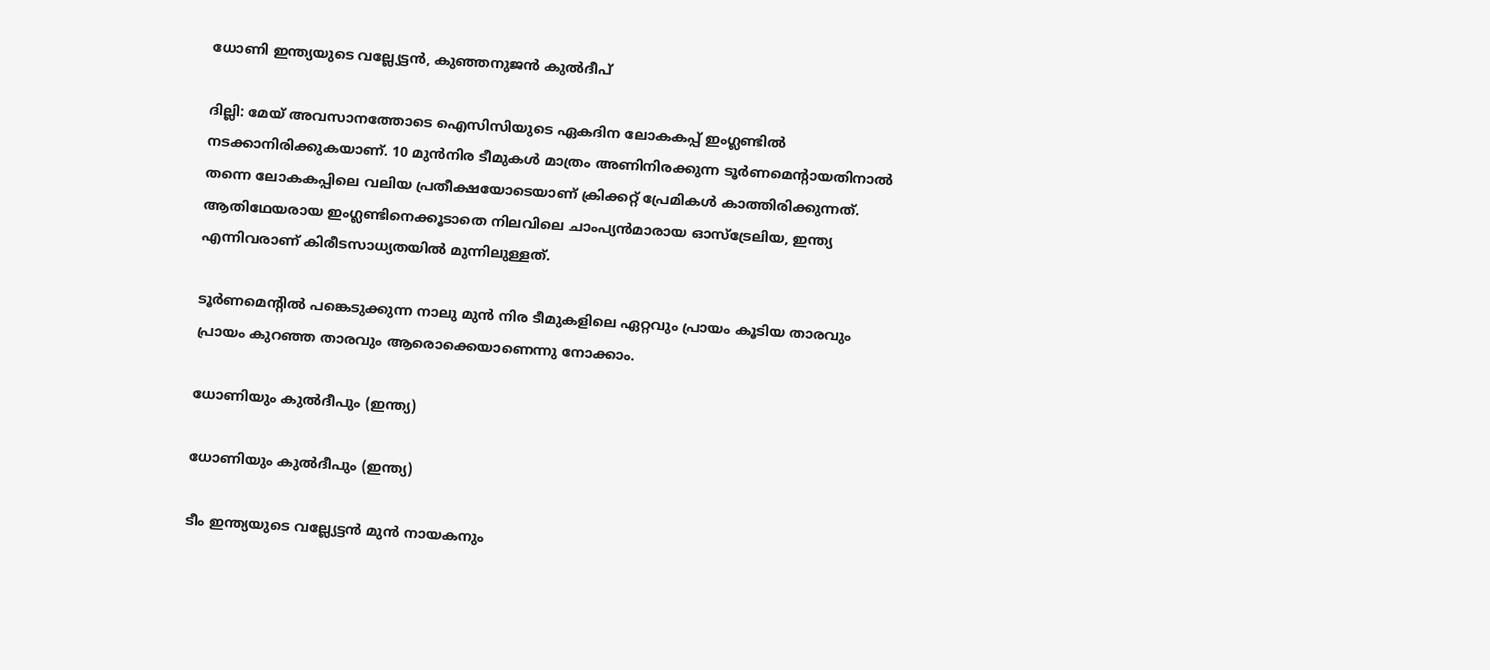ധോണി ഇന്ത്യയുടെ വല്ല്യേട്ടന്‍, കുഞ്ഞനുജന്‍ കുൽദീപ്

ദില്ലി: മേയ് അവസാനത്തോടെ ഐസിസിയുടെ ഏകദിന ലോകകപ്പ് ഇംഗ്ലണ്ടില്‍ നടക്കാനിരിക്കുകയാണ്. 10 മുന്‍നിര ടീമുകള്‍ മാത്രം അണിനിരക്കുന്ന ടൂര്‍ണമെന്റായതിനാല്‍ തന്നെ ലോകകപ്പിലെ വലിയ പ്രതീക്ഷയോടെയാണ് ക്രിക്കറ്റ് പ്രേമികള്‍ കാത്തിരിക്കുന്നത്. ആതിഥേയരായ ഇംഗ്ലണ്ടിനെക്കൂടാതെ നിലവിലെ ചാംപ്യന്‍മാരായ ഓസ്‌ട്രേലിയ, ഇന്ത്യ എന്നിവരാണ് കിരീടസാധ്യതയില്‍ മുന്നിലുള്ളത്.

ടൂര്‍ണമെന്റില്‍ പങ്കെടുക്കുന്ന നാലു മുന്‍ നിര ടീമുകളിലെ ഏറ്റവും പ്രായം കൂടിയ താരവും പ്രായം കുറഞ്ഞ താരവും ആരൊക്കെയാണെന്നു നോക്കാം.

ധോണിയും കുല്‍ദീപും (ഇന്ത്യ)

ധോണിയും കുല്‍ദീപും (ഇന്ത്യ)

ടീം ഇന്ത്യയുടെ വല്ല്യേട്ടന്‍ മുന്‍ നായകനും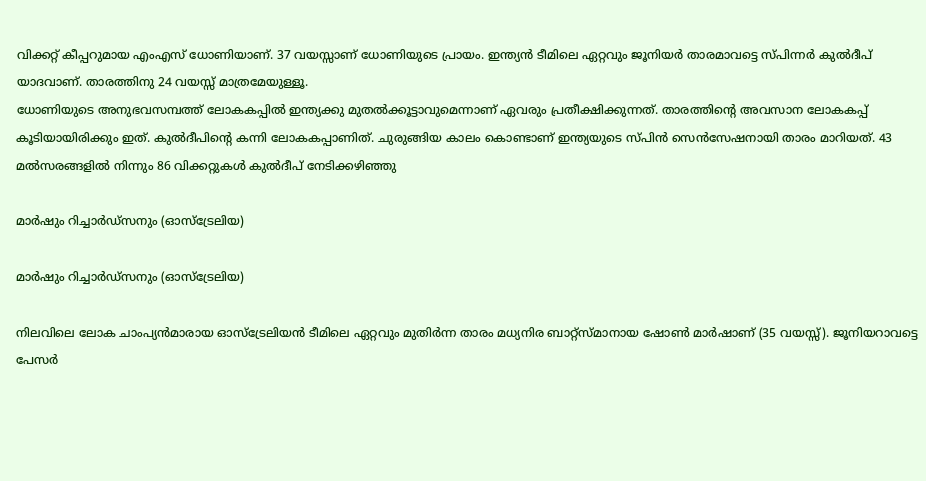വിക്കറ്റ് കീപ്പറുമായ എംഎസ് ധോണിയാണ്. 37 വയസ്സാണ് ധോണിയുടെ പ്രായം. ഇന്ത്യന്‍ ടീമിലെ ഏറ്റവും ജൂനിയര്‍ താരമാവട്ടെ സ്പിന്നര്‍ കുല്‍ദീപ് യാദവാണ്. താരത്തിനു 24 വയസ്സ് മാത്രമേയുള്ളൂ.
ധോണിയുടെ അനുഭവസമ്പത്ത് ലോകകപ്പില്‍ ഇന്ത്യക്കു മുതല്‍ക്കൂട്ടാവുമെന്നാണ് ഏവരും പ്രതീക്ഷിക്കുന്നത്. താരത്തിന്റെ അവസാന ലോകകപ്പ് കൂടിയായിരിക്കും ഇത്. കുല്‍ദീപിന്റെ കന്നി ലോകകപ്പാണിത്. ചുരുങ്ങിയ കാലം കൊണ്ടാണ് ഇന്ത്യയുടെ സ്പിന്‍ സെന്‍സേഷനായി താരം മാറിയത്. 43 മല്‍സരങ്ങളില്‍ നിന്നും 86 വിക്കറ്റുകള്‍ കുല്‍ദീപ് നേടിക്കഴിഞ്ഞു

മാര്‍ഷും റിച്ചാര്‍ഡ്‌സനും (ഓസ്‌ട്രേലിയ)

മാര്‍ഷും റിച്ചാര്‍ഡ്‌സനും (ഓസ്‌ട്രേലിയ)

നിലവിലെ ലോക ചാംപ്യന്‍മാരായ ഓസ്‌ട്രേലിയന്‍ ടീമിലെ ഏറ്റവും മുതിര്‍ന്ന താരം മധ്യനിര ബാറ്റ്‌സ്മാനായ ഷോണ്‍ മാര്‍ഷാണ് (35 വയസ്സ്). ജൂനിയറാവട്ടെ പേസര്‍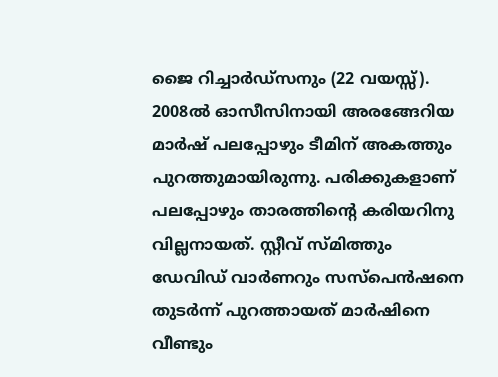ജൈ റിച്ചാര്‍ഡ്‌സനും (22 വയസ്സ്).
2008ല്‍ ഓസീസിനായി അരങ്ങേറിയ മാര്‍ഷ് പലപ്പോഴും ടീമിന് അകത്തും പുറത്തുമായിരുന്നു. പരിക്കുകളാണ് പലപ്പോഴും താരത്തിന്റെ കരിയറിനു വില്ലനായത്. സ്റ്റീവ് സ്മിത്തും ഡേവിഡ് വാര്‍ണറും സസ്‌പെന്‍ഷനെ തുടര്‍ന്ന് പുറത്തായത് മാര്‍ഷിനെ വീണ്ടും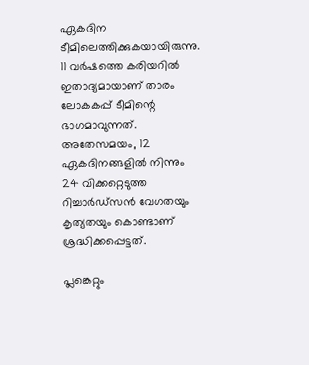ഏകദിന ടീമിലെത്തിക്കുകയായിരുന്നു. 11 വര്‍ഷത്തെ കരിയറില്‍ ഇതാദ്യമായാണ് താരം ലോകകപ്പ് ടീമിന്റെ ഭാഗമാവുന്നത്.
അതേസമയം, 12 ഏകദിനങ്ങളില്‍ നിന്നും 24 വിക്കറ്റെടുത്ത റിച്ചാര്‍ഡ്‌സന്‍ വേഗതയും കൃത്യതയും കൊണ്ടാണ് ശ്രദ്ധിക്കപ്പെട്ടത്.

പ്ലങ്കെറ്റും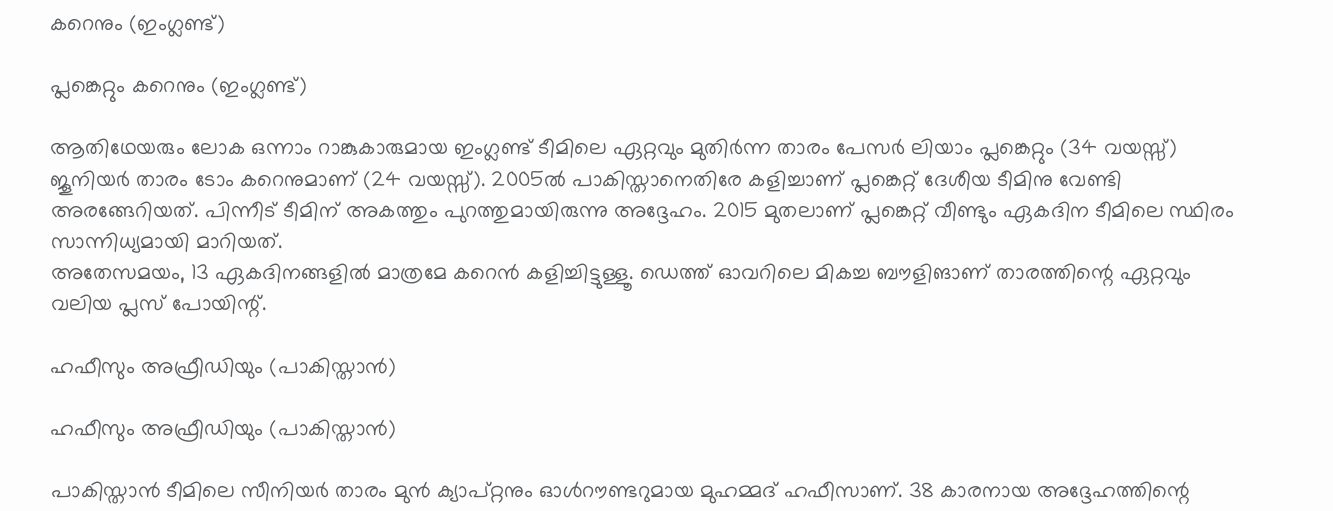കറെനും (ഇംഗ്ലണ്ട്)

പ്ലങ്കെറ്റും കറെനും (ഇംഗ്ലണ്ട്)

ആതിഥേയരും ലോക ഒന്നാം റാങ്കുകാരുമായ ഇംഗ്ലണ്ട് ടീമിലെ ഏറ്റവും മുതിര്‍ന്ന താരം പേസര്‍ ലിയാം പ്ലങ്കെറ്റും (34 വയസ്സ്) ജൂനിയര്‍ താരം ടോം കറെനുമാണ് (24 വയസ്സ്). 2005ല്‍ പാകിസ്താനെതിരേ കളിച്ചാണ് പ്ലങ്കെറ്റ് ദേശീയ ടീമിനു വേണ്ടി അരങ്ങേറിയത്. പിന്നീട് ടീമിന് അകത്തും പുറത്തുമായിരുന്നു അദ്ദേഹം. 2015 മുതലാണ് പ്ലങ്കെറ്റ് വീണ്ടും ഏകദിന ടീമിലെ സ്ഥിരം സാന്നിധ്യമായി മാറിയത്.
അതേസമയം, 13 ഏകദിനങ്ങളില്‍ മാത്രമേ കറെന്‍ കളിച്ചിട്ടുള്ളൂ. ഡെത്ത് ഓവറിലെ മികച്ച ബൗളിങാണ് താരത്തിന്റെ ഏറ്റവും വലിയ പ്ലസ് പോയിന്റ്.

ഹഫീസും അഫ്രീഡിയും (പാകിസ്താന്‍)

ഹഫീസും അഫ്രീഡിയും (പാകിസ്താന്‍)

പാകിസ്താന്‍ ടീമിലെ സീനിയര്‍ താരം മുന്‍ ക്യാപ്റ്റനും ഓള്‍റൗണ്ടറുമായ മുഹമ്മദ് ഹഫീസാണ്. 38 കാരനായ അദ്ദേഹത്തിന്റെ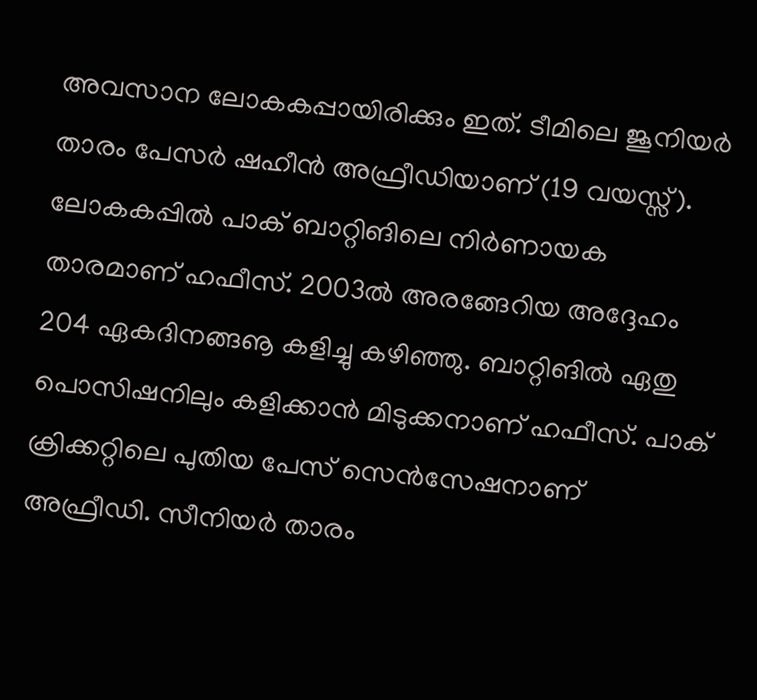അവസാന ലോകകപ്പായിരിക്കും ഇത്. ടീമിലെ ജൂനിയര്‍ താരം പേസര്‍ ഷഹീന്‍ അഫ്രീഡിയാണ് (19 വയസ്സ്).
ലോകകപ്പില്‍ പാക് ബാറ്റിങിലെ നിര്‍ണായക താരമാണ് ഹഫീസ്. 2003ല്‍ അരങ്ങേറിയ അദ്ദേഹം 204 ഏകദിനങ്ങൡ കളിച്ചു കഴിഞ്ഞു. ബാറ്റിങില്‍ ഏതു പൊസിഷനിലും കളിക്കാന്‍ മിടുക്കനാണ് ഹഫീസ്. പാക് ക്രിക്കറ്റിലെ പുതിയ പേസ് സെന്‍സേഷനാണ് അഫ്രീഡി. സീനിയര്‍ താരം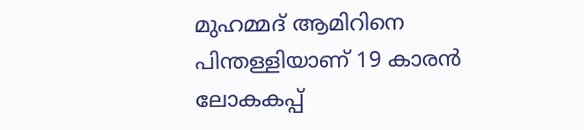മുഹമ്മദ് ആമിറിനെ പിന്തള്ളിയാണ് 19 കാരന്‍ ലോകകപ്പ്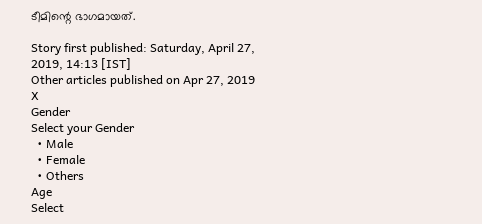ടീമിന്റെ ഭാഗമായത്.

Story first published: Saturday, April 27, 2019, 14:13 [IST]
Other articles published on Apr 27, 2019
X
Gender
Select your Gender
  • Male
  • Female
  • Others
Age
Select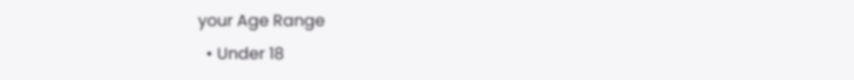your Age Range
  • Under 18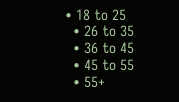• 18 to 25
  • 26 to 35
  • 36 to 45
  • 45 to 55
  • 55+